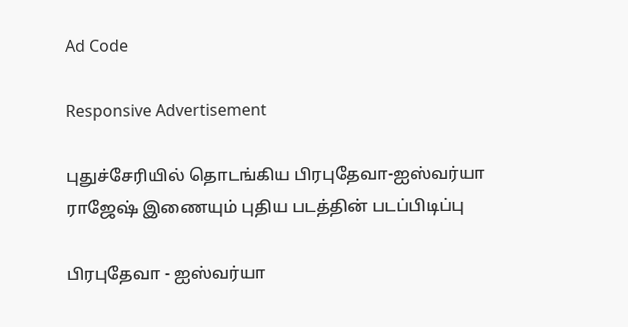Ad Code

Responsive Advertisement

புதுச்சேரியில் தொடங்கிய பிரபுதேவா-ஐஸ்வர்யா ராஜேஷ் இணையும் புதிய படத்தின் படப்பிடிப்பு

பிரபுதேவா - ஐஸ்வர்யா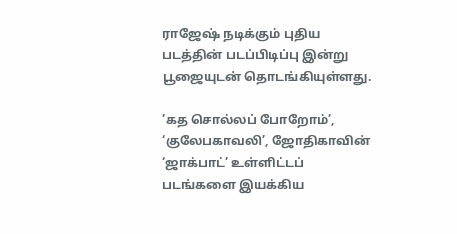ராஜேஷ் நடிக்கும் புதிய படத்தின் படப்பிடிப்பு இன்று பூஜையுடன் தொடங்கியுள்ளது.

’கத சொல்லப் போறோம்’, ‘குலேபகாவலி’, ஜோதிகாவின் ‘ஜாக்பாட்’ உள்ளிட்டப் படங்களை இயக்கிய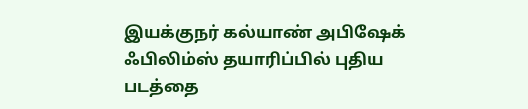இயக்குநர் கல்யாண் அபிஷேக் ஃபிலிம்ஸ் தயாரிப்பில் புதிய படத்தை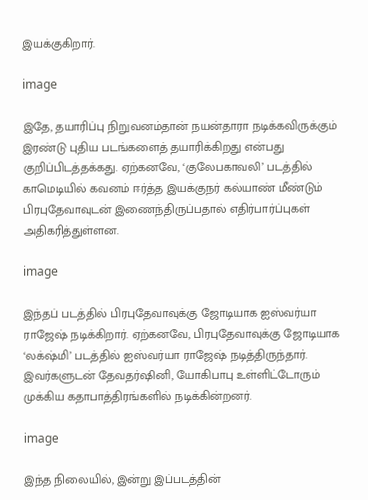இயக்குகிறார்.

image

இதே, தயாரிப்பு நிறுவனம்தான் நயன்தாரா நடிக்கவிருக்கும் இரண்டு புதிய படங்களைத் தயாரிக்கிறது என்பது குறிப்பிடத்தக்கது. ஏற்கனவே, ‘குலேபகாவலி’ படத்தில் காமெடியில் கவனம் ஈர்த்த இயக்குநர் கல்யாண் மீண்டும் பிரபுதேவாவுடன் இணைந்திருப்பதால் எதிர்பார்ப்புகள் அதிகரித்துள்ளன.

image

இந்தப் படத்தில் பிரபுதேவாவுக்கு ஜோடியாக ஐஸ்வர்யா ராஜேஷ் நடிக்கிறார். ஏற்கனவே, பிரபுதேவாவுக்கு ஜோடியாக ‘லக்‌ஷ்மி’ படத்தில் ஐஸ்வர்யா ராஜேஷ் நடித்திருந்தார். இவர்களுடன் தேவதர்ஷினி, யோகிபாபு உள்ளிட்டோரும் முக்கிய கதாபாத்திரங்களில் நடிக்கின்றனர்.

image

இந்த நிலையில், இன்று இப்படத்தின்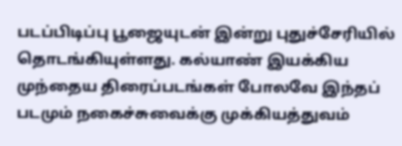படப்பிடிப்பு பூஜையுடன் இன்று புதுச்சேரியில் தொடங்கியுள்ளது. கல்யாண் இயக்கிய முந்தைய திரைப்படங்கள் போலவே இந்தப் படமும் நகைச்சுவைக்கு முக்கியத்துவம்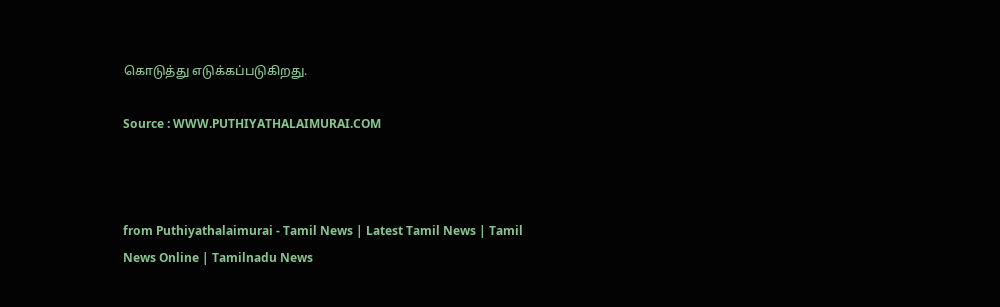கொடுத்து எடுக்கப்படுகிறது.

Source : WWW.PUTHIYATHALAIMURAI.COM



from Puthiyathalaimurai - Tamil News | Latest Tamil News | Tamil News Online | Tamilnadu News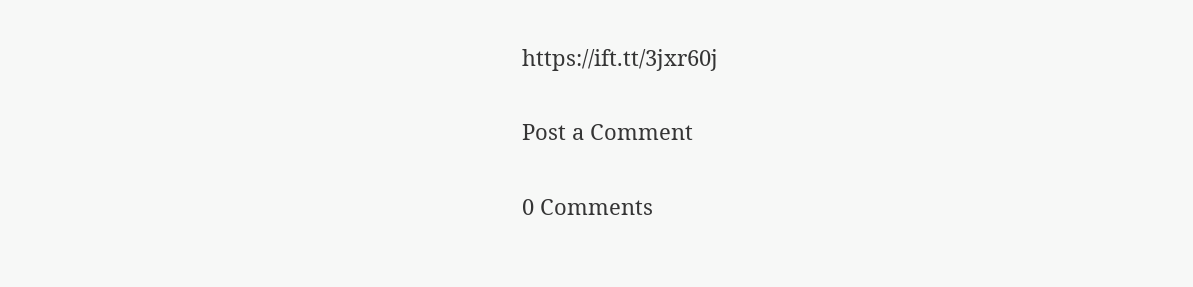https://ift.tt/3jxr60j

Post a Comment

0 Comments